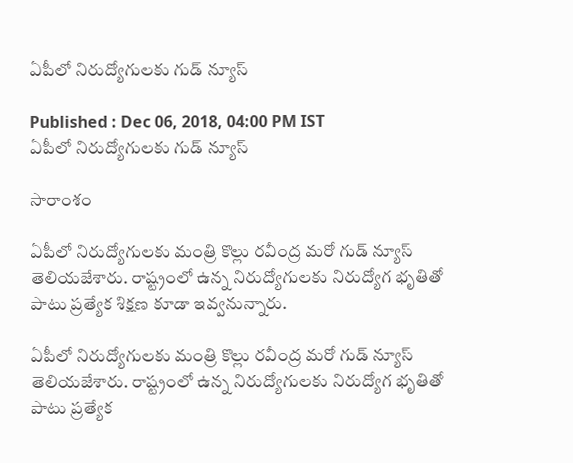ఏపీలో నిరుద్యోగులకు గుడ్ న్యూస్

Published : Dec 06, 2018, 04:00 PM IST
ఏపీలో నిరుద్యోగులకు గుడ్ న్యూస్

సారాంశం

ఏపీలో నిరుద్యోగులకు మంత్రి కొల్లు రవీంద్ర మరో గుడ్ న్యూస్ తెలియజేశారు. రాష్ట్రంలో ఉన్న నిరుద్యోగులకు నిరుద్యోగ భృతితో పాటు ప్రత్యేక శిక్షణ కూడా ఇవ్వనున్నారు.

ఏపీలో నిరుద్యోగులకు మంత్రి కొల్లు రవీంద్ర మరో గుడ్ న్యూస్ తెలియజేశారు. రాష్ట్రంలో ఉన్న నిరుద్యోగులకు నిరుద్యోగ భృతితో పాటు ప్రత్యేక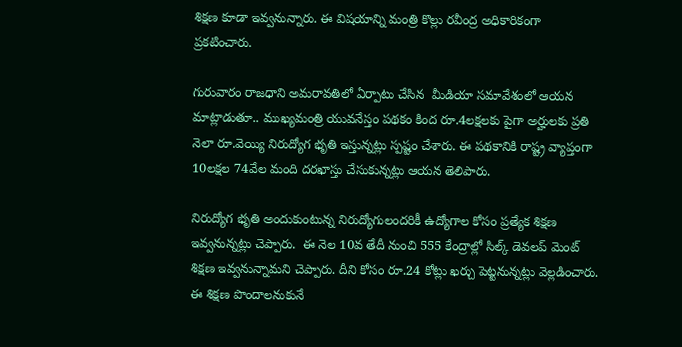శిక్షణ కూడా ఇవ్వనున్నారు. ఈ విషయాన్ని మంత్రి కొల్లు రవీంద్ర అధికారికంగా ప్రకటించారు.

గురువారం రాజధాని అమరావతిలో ఏర్పాటు చేసిన  మీడియా సమావేశంలో ఆయన మాట్లాడుతూ.. ముఖ్యమంత్రి యువనేస్తం పథకం కింద రూ.4లక్షలకు పైగా అర్హులకు ప్రతి నెలా రూ.వెయ్యి నిరుద్యోగ భృతి ఇస్తున్నట్లు స్పష్టం చేశారు. ఈ పథకానికి రాష్ట్ర వ్యాప్తంగా 10లక్షల 74వేల మంది దరఖాస్తు చేసుకున్నట్లు ఆయన తెలిపారు.

నిరుద్యోగ భృతి అందుకుంటున్న నిరుద్యోగులందరికీ ఉద్యోగాల కోసం ప్రత్యేక శిక్షణ ఇవ్వనున్నట్లు చెప్పారు.  ఈ నెల 10వ తేదీ నుంచి 555 కేంద్రాల్లో సిల్క్ డెవలప్ మెంట్  శిక్షణ ఇవ్వనున్నామని చెప్పారు. దీని కోసం రూ.24 కోట్లు ఖర్చు పెట్టనున్నట్లు వెల్లడించారు. ఈ శిక్షణ పొందాలనుకునే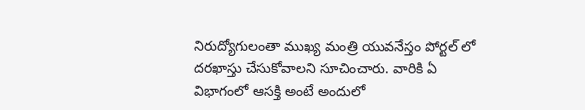నిరుద్యోగులంతా ముఖ్య మంత్రి యువనేస్తం పోర్టల్ లో దరఖాస్తు చేసుకోవాలని సూచించారు. వారికి ఏ విభాగంలో ఆసక్తి అంటే అందులో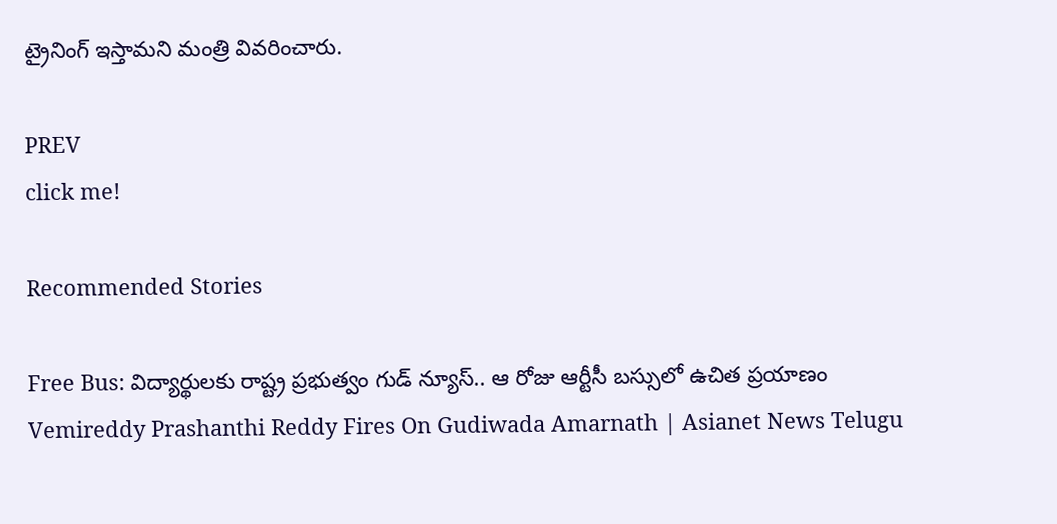ట్రైనింగ్ ఇస్తామని మంత్రి వివరించారు.

PREV
click me!

Recommended Stories

Free Bus: విద్యార్థుల‌కు రాష్ట్ర ప్ర‌భుత్వం గుడ్ న్యూస్‌.. ఆ రోజు ఆర్టీసీ బ‌స్సులో ఉచిత ప్ర‌యాణం
Vemireddy Prashanthi Reddy Fires On Gudiwada Amarnath | Asianet News Telugu